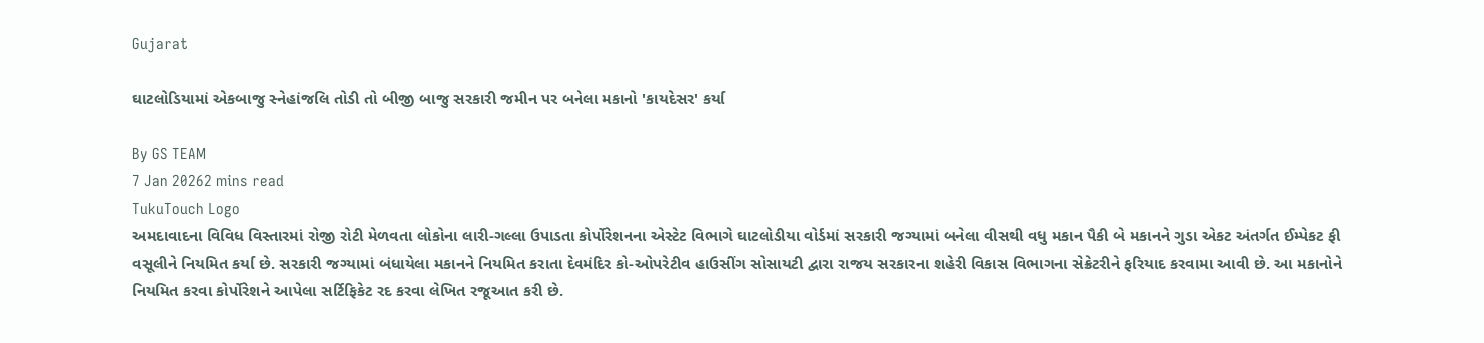Gujarat

ઘાટલોડિયામાં એકબાજુ સ્નેહાંજલિ તોડી તો બીજી બાજુ સરકારી જમીન પર બનેલા મકાનો 'કાયદેસર' કર્યા

By GS TEAM
7 Jan 20262 mins read
TukuTouch Logo
અમદાવાદના વિવિધ વિસ્તારમાં રોજી રોટી મેળવતા લોકોના લારી-ગલ્લા ઉપાડતા કોર્પોરેશનના એસ્ટેટ વિભાગે ઘાટલોડીયા વોર્ડમાં સરકારી જગ્યામાં બનેલા વીસથી વધુ મકાન પૈકી બે મકાનને ગુડા એકટ અંતર્ગત ઈમ્પેકટ ફી વસૂલીને નિયમિત કર્યા છે. સરકારી જગ્યામાં બંધાયેલા મકાનને નિયમિત કરાતા દેવમંદિર કો-ઓપરેટીવ હાઉસીંગ સોસાયટી દ્વારા રાજય સરકારના શહેરી વિકાસ વિભાગના સેક્રેટરીને ફરિયાદ કરવામા આવી છે. આ મકાનોને નિયમિત કરવા કોર્પોરેશને આપેલા સર્ટિફિકેટ રદ કરવા લેખિત રજૂઆત કરી છે.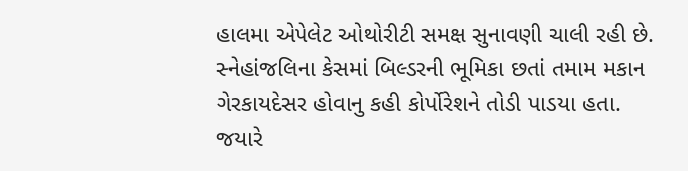હાલમા એપેલેટ ઓથોરીટી સમક્ષ સુનાવણી ચાલી રહી છે. સ્નેહાંજલિના કેસમાં બિલ્ડરની ભૂમિકા છતાં તમામ મકાન ગેરકાયદેસર હોવાનુ કહી કોર્પોરેશને તોડી પાડયા હતા. જયારે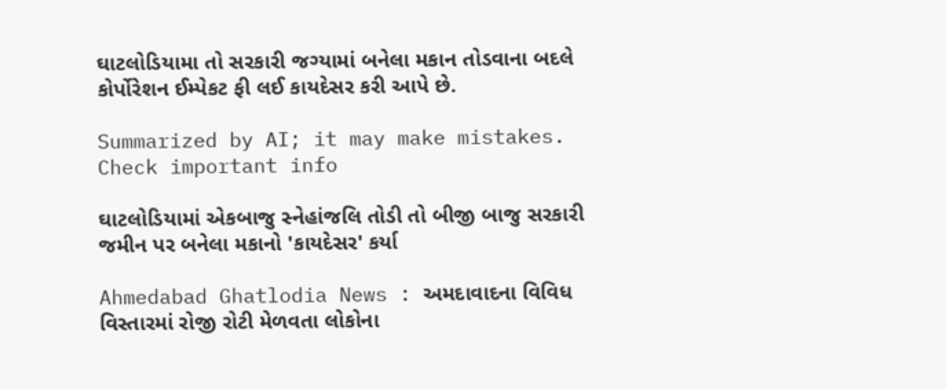ઘાટલોડિયામા તો સરકારી જગ્યામાં બનેલા મકાન તોડવાના બદલે કોર્પોરેશન ઈમ્પેકટ ફી લઈ કાયદેસર કરી આપે છે.

Summarized by AI; it may make mistakes. Check important info

ઘાટલોડિયામાં એકબાજુ સ્નેહાંજલિ તોડી તો બીજી બાજુ સરકારી જમીન પર બનેલા મકાનો 'કાયદેસર' કર્યા

Ahmedabad Ghatlodia News : અમદાવાદના વિવિધ વિસ્તારમાં રોજી રોટી મેળવતા લોકોના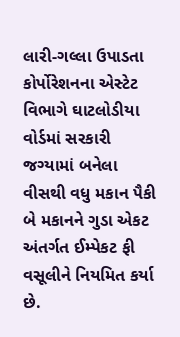લારી-ગલ્લા ઉપાડતા કોર્પોરેશનના એસ્ટેટ વિભાગે ઘાટલોડીયા વોર્ડમાં સરકારી જગ્યામાં બનેલા વીસથી વધુ મકાન પૈકી બે મકાનને ગુડા એકટ અંતર્ગત ઈમ્પેકટ ફી વસૂલીને નિયમિત કર્યા છે.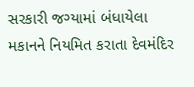સરકારી જગ્યામાં બંધાયેલા મકાનને નિયમિત કરાતા દેવમંદિર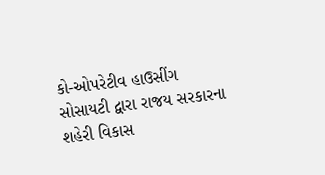કો-ઓપરેટીવ હાઉસીંગ સોસાયટી દ્વારા રાજય સરકારના શહેરી વિકાસ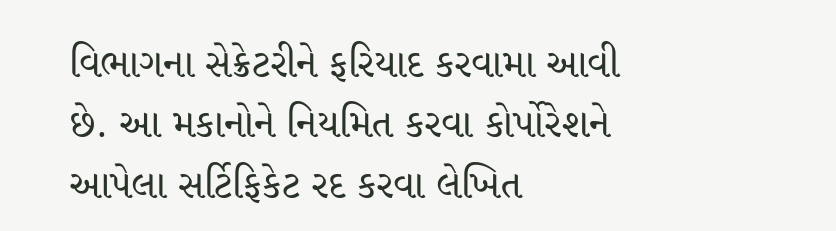વિભાગના સેક્રેટરીને ફરિયાદ કરવામા આવી છે. આ મકાનોને નિયમિત કરવા કોર્પોરેશને આપેલા સર્ટિફિકેટ રદ કરવા લેખિત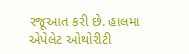રજૂઆત કરી છે. હાલમા એપેલેટ ઓથોરીટી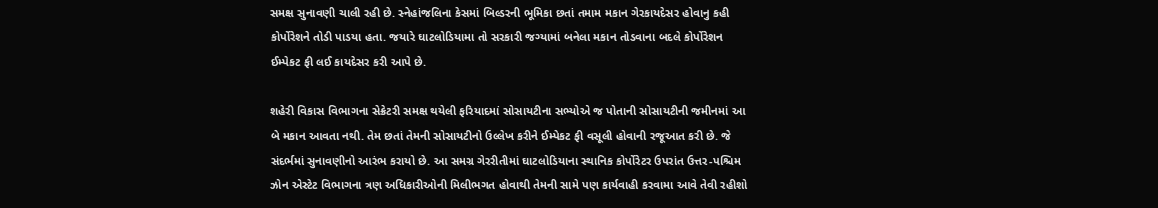સમક્ષ સુનાવણી ચાલી રહી છે. સ્નેહાંજલિના કેસમાં બિલ્ડરની ભૂમિકા છતાં તમામ મકાન ગેરકાયદેસર હોવાનુ કહી કોર્પોરેશને તોડી પાડયા હતા. જયારે ઘાટલોડિયામા તો સરકારી જગ્યામાં બનેલા મકાન તોડવાના બદલે કોર્પોરેશન ઈમ્પેકટ ફી લઈ કાયદેસર કરી આપે છે.

શહેરી વિકાસ વિભાગના સેક્રેટરી સમક્ષ થયેલી ફરિયાદમાં સોસાયટીના સભ્યોએ જ પોતાની સોસાયટીની જમીનમાં આ બે મકાન આવતા નથી. તેમ છતાં તેમની સોસાયટીનો ઉલ્લેખ કરીને ઈમ્પેકટ ફી વસૂલી હોવાની રજૂઆત કરી છે. જે સંદર્ભમાં સુનાવણીનો આરંભ કરાયો છે. આ સમગ્ર ગેરરીતીમાં ઘાટલોડિયાના સ્થાનિક કોર્પોરેટર ઉપરાંત ઉત્તર-પશ્ચિમ ઝોન એસ્ટેટ વિભાગના ત્રણ અધિકારીઓની મિલીભગત હોવાથી તેમની સામે પણ કાર્યવાહી કરવામા આવે તેવી રહીશો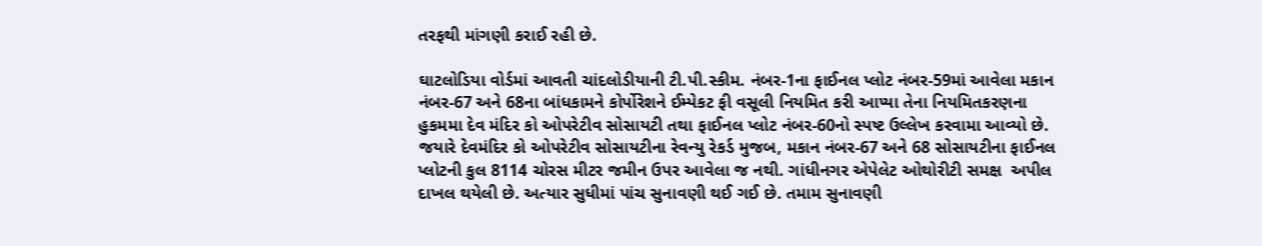તરફથી માંગણી કરાઈ રહી છે.

ઘાટલોડિયા વોર્ડમાં આવતી ચાંદલોડીયાની ટી.પી.સ્કીમ. નંબર-1ના ફાઈનલ પ્લોટ નંબર-59માં આવેલા મકાન નંબર-67 અને 68ના બાંધકામને કોર્પોરેશને ઈમ્પેકટ ફી વસૂલી નિયમિત કરી આપ્યા તેના નિયમિતકરણના હુકમમા દેવ મંદિર કો ઓપરેટીવ સોસાયટી તથા ફાઈનલ પ્લોટ નંબર-60નો સ્પષ્ટ ઉલ્લેખ કરવામા આવ્યો છે. જયારે દેવમંદિર કો ઓપરેટીવ સોસાયટીના રેવન્યુ રેકર્ડ મુજબ, મકાન નંબર-67 અને 68 સોસાયટીના ફાઈનલ પ્લોટની કુલ 8114 ચોરસ મીટર જમીન ઉપર આવેલા જ નથી. ગાંધીનગર એપેલેટ ઓથોરીટી સમક્ષ  અપીલ દાખલ થયેલી છે. અત્યાર સુધીમાં પાંચ સુનાવણી થઈ ગઈ છે. તમામ સુનાવણી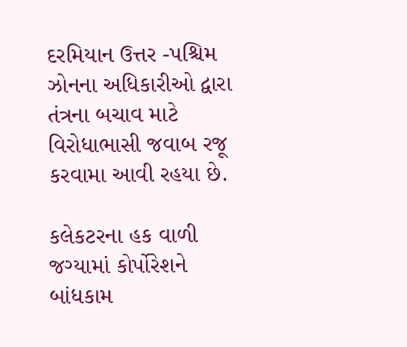દરમિયાન ઉત્તર -પશ્ચિમ ઝોનના અધિકારીઓ દ્વારા તંત્રના બચાવ માટે વિરોધાભાસી જવાબ રજૂ કરવામા આવી રહયા છે.

કલેકટરના હક વાળી જગ્યામાં કોર્પોરેશને બાંધકામ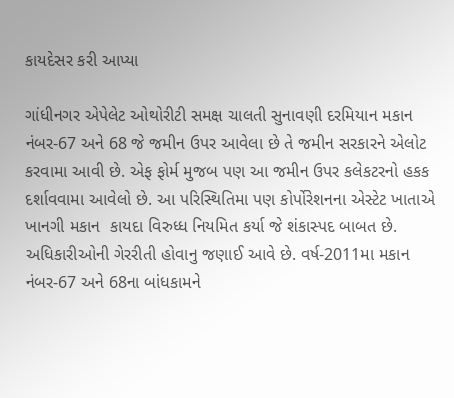કાયદેસર કરી આપ્યા

ગાંધીનગર એપેલેટ ઓથોરીટી સમક્ષ ચાલતી સુનાવણી દરમિયાન મકાન નંબર-67 અને 68 જે જમીન ઉપર આવેલા છે તે જમીન સરકારને એલોટ કરવામા આવી છે. એફ ફોર્મ મુજબ પણ આ જમીન ઉપર કલેકટરનો હકક દર્શાવવામા આવેલો છે. આ પરિસ્થિતિમા પણ કોર્પોરેશનના એસ્ટેટ ખાતાએ ખાનગી મકાન  કાયદા વિરુધ્ધ નિયમિત કર્યા જે શંકાસ્પદ બાબત છે. અધિકારીઓની ગેરરીતી હોવાનુ જણાઈ આવે છે. વર્ષ-2011મા મકાન નંબર-67 અને 68ના બાંધકામને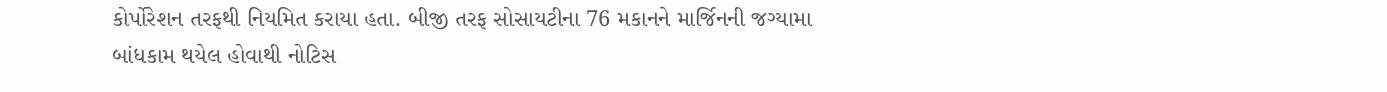કોર્પોરેશન તરફથી નિયમિત કરાયા હતા. બીજી તરફ સોસાયટીના 76 મકાનને માર્જિનની જગ્યામા બાંધકામ થયેલ હોવાથી નોટિસ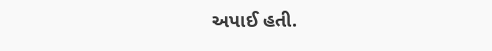અપાઈ હતી.